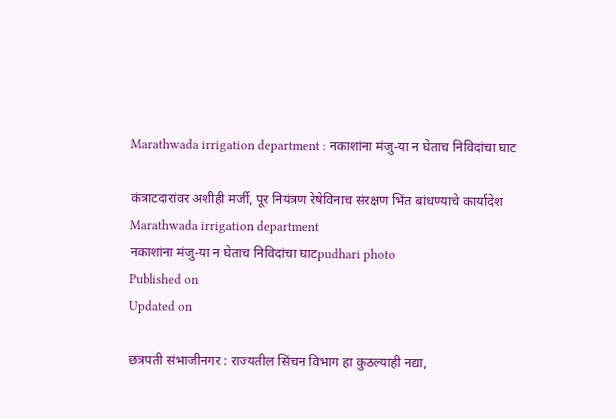Marathwada irrigation department : नकाशांना मंजु-या न घेताच निविदांचा घाट

कंत्राटदारांवर अशीही मर्जी, पूर नियंत्रण रेषेविनाच संरक्षण भिंत बांधण्याचे कार्यादेश
Marathwada irrigation department
नकाशांना मंजु-या न घेताच निविदांचा घाटpudhari photo
Published on
Updated on

छत्रपती संभाजीनगर : राज्यतील सिंचन विभाग हा कुठल्याही नद्या,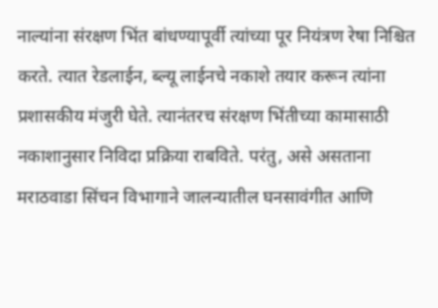नाल्यांना संरक्षण भिंत बांधण्यापूर्वी त्यांच्या पूर नियंत्रण रेषा निश्चित करते. त्यात रेडलाईन, ब्ल्यू लाईनचे नकाशे तयार करून त्यांना प्रशासकीय मंजुरी घेते. त्यानंतरच संरक्षण भिंतीच्या कामासाठी नकाशानुसार निविदा प्रक्रिया राबविते. परंतु, असे असताना मराठवाडा सिंचन विभागाने जालन्यातील घनसावंगीत आणि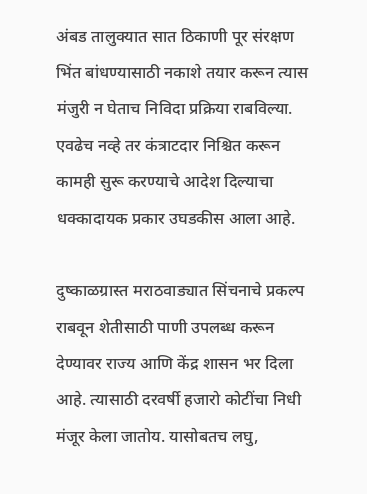अंबड तालुक्यात सात ठिकाणी पूर संरक्षण भिंत बांधण्यासाठी नकाशे तयार करून त्यास मंजुरी न घेताच निविदा प्रक्रिया राबविल्या. एवढेच नव्हे तर कंत्राटदार निश्चित करून कामही सुरू करण्याचे आदेश दिल्याचा धक्कादायक प्रकार उघडकीस आला आहे.

दुष्काळग्रास्त मराठवाड्यात सिंचनाचे प्रकल्प राबवून शेतीसाठी पाणी उपलब्ध करून देण्यावर राज्य आणि केंद्र शासन भर दिला आहे. त्यासाठी दरवर्षी हजारो कोटींचा निधी मंजूर केला जातोय. यासोबतच लघु,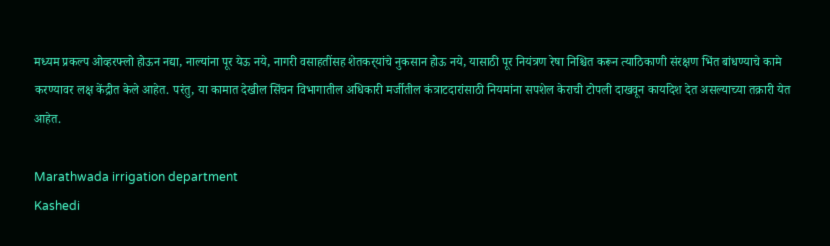मध्यम प्रकल्प ओव्हरफ्लो होऊन नद्या, नाल्यांना पूर येऊ नये, नागरी वसाहतींसह शेतकर्‌‍यांचे नुकसान होऊ नये, यासाठी पूर नियंत्रण रेषा निश्चित करून त्याठिकाणी संरक्षण भिंत बांधण्याचे कामे करण्यावर लक्ष केंद्रीत केले आहेत. परंतु, या कामात देखील सिंचन विभागातील अधिकारी मर्जीतील कंत्राटदारांसाठी नियमांना सपशेल केराची टोपली दाखवून कार्यादेश देत असल्याच्या तक्रारी येत आहेत.

Marathwada irrigation department
Kashedi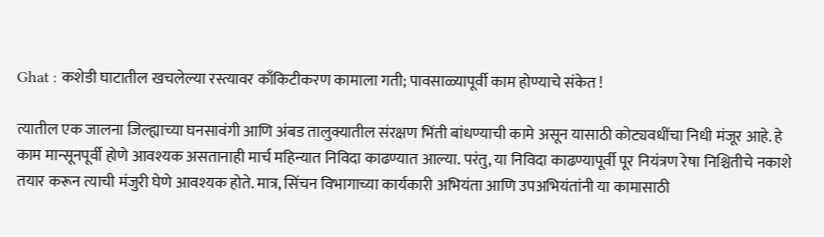Ghat : कशेडी घाटातील खचलेल्या रस्त्यावर काँकिटीकरण कामाला गती; पावसाळ्यापूर्वी काम होण्याचे संकेत !

त्यातील एक जालना जिल्ह्याच्या घनसावंगी आणि अंबड तालुक्यातील संरक्षण भिंती बांधण्याची कामे असून यासाठी कोट्यवधींचा निधी मंजूर आहे. हे काम मान्सूनपूर्वी होणे आवश्यक असतानाही मार्च महिन्यात निविदा काढण्यात आल्या. परंतु, या निविदा काढण्यापूर्वी पूर नियंत्रण रेषा निश्चितीचे नकाशे तयार करून त्याची मंजुरी घेणे आवश्यक होते. मात्र, सिंचन विभागाच्या कार्यकारी अभियंता आणि उपअभियंतांनी या कामासाठी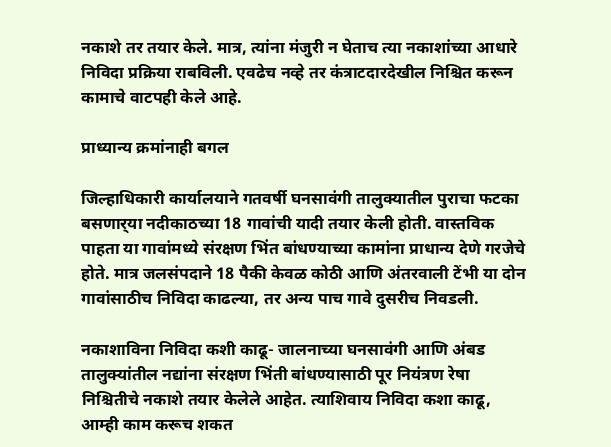नकाशे तर तयार केले. मात्र, त्यांना मंजुरी न घेताच त्या नकाशांच्या आधारे निविदा प्रक्रिया राबविली. एवढेच नव्हे तर कंत्राटदारदेखील निश्चित करून कामाचे वाटपही केले आहे.

प्राध्यान्य क्रमांनाही बगल

जिल्हाधिकारी कार्यालयाने गतवर्षी घनसावंगी तालुक्यातील पुराचा फटका बसणार्‌‍या नदीकाठच्या 18 गावांची यादी तयार केली होती. वास्तविक पाहता या गावांमध्ये संरक्षण भिंत बांधण्याच्या कामांना प्राधान्य देणे गरजेचे होते. मात्र जलसंपदाने 18 पैकी केवळ कोठी आणि अंतरवाली टेंभी या दोन गावांसाठीच निविदा काढल्या, तर अन्य पाच गावे दुसरीच निवडली.

नकाशाविना निविदा कशी काढू- जालनाच्या घनसावंगी आणि अंबड तालुक्यांतील नद्यांना संरक्षण भिंती बांधण्यासाठी पूर नियंत्रण रेषा निश्चितीचे नकाशे तयार केलेले आहेत. त्याशिवाय निविदा कशा काढू, आम्ही काम करूच शकत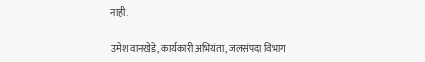नाही.

उमेश वानखेडे, कार्यकारी अभियंता, जलसंपदा विभाग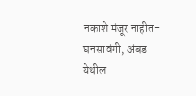नकाशे मंजूर नाहीत- घनसावंगी, अंबड येथील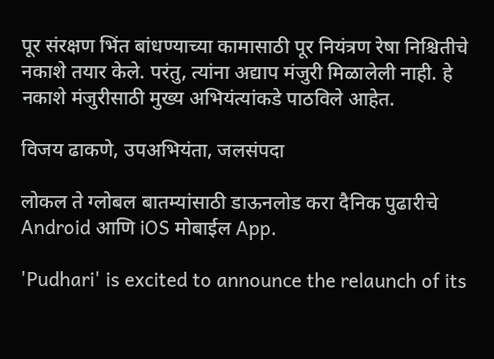पूर संरक्षण भिंत बांधण्याच्या कामासाठी पूर नियंत्रण रेषा निश्चितीचे नकाशे तयार केले. परंतु, त्यांना अद्याप मंजुरी मिळालेली नाही. हे नकाशे मंजुरीसाठी मुख्य अभियंत्यांकडे पाठविले आहेत.

विजय ढाकणे, उपअभियंता, जलसंपदा

लोकल ते ग्लोबल बातम्यांसाठी डाऊनलोड करा दैनिक पुढारीचे Android आणि iOS मोबाईल App.

'Pudhari' is excited to announce the relaunch of its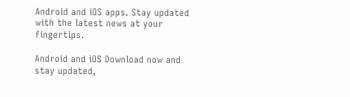Android and iOS apps. Stay updated with the latest news at your fingertips.

Android and iOS Download now and stay updated,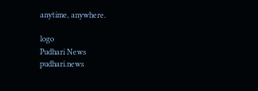anytime, anywhere.

logo
Pudhari News
pudhari.news